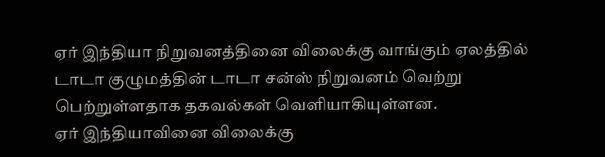ஏர் இந்தியா நிறுவனத்தினை விலைக்கு வாங்கும் ஏலத்தில் டாடா குழுமத்தின் டாடா சன்ஸ் நிறுவனம் வெற்று பெற்றுள்ளதாக தகவல்கள் வெளியாகியுள்ளன.
ஏர் இந்தியாவினை விலைக்கு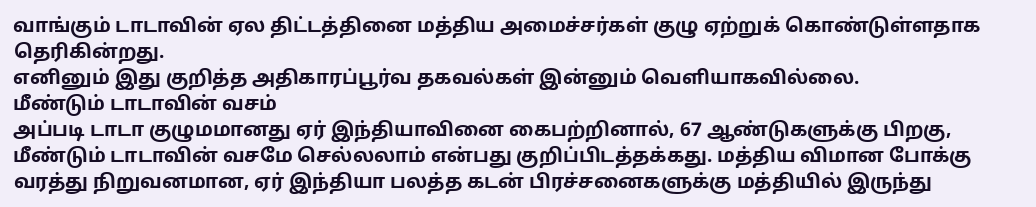வாங்கும் டாடாவின் ஏல திட்டத்தினை மத்திய அமைச்சர்கள் குழு ஏற்றுக் கொண்டுள்ளதாக தெரிகின்றது.
எனினும் இது குறித்த அதிகாரப்பூர்வ தகவல்கள் இன்னும் வெளியாகவில்லை.
மீண்டும் டாடாவின் வசம்
அப்படி டாடா குழுமமானது ஏர் இந்தியாவினை கைபற்றினால், 67 ஆண்டுகளுக்கு பிறகு, மீண்டும் டாடாவின் வசமே செல்லலாம் என்பது குறிப்பிடத்தக்கது. மத்திய விமான போக்கு வரத்து நிறுவனமான, ஏர் இந்தியா பலத்த கடன் பிரச்சனைகளுக்கு மத்தியில் இருந்து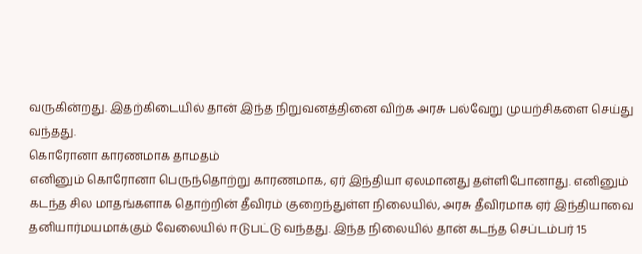வருகின்றது. இதற்கிடையில் தான் இந்த நிறுவனத்தினை விற்க அரசு பல்வேறு முயற்சிகளை செய்து வந்தது.
கொரோனா காரணமாக தாமதம்
எனினும் கொரோனா பெருந்தொற்று காரணமாக, ஏர் இந்தியா ஏலமானது தள்ளிபோனாது. எனினும் கடந்த சில மாதங்களாக தொற்றின் தீவிரம் குறைந்துள்ள நிலையில், அரசு தீவிரமாக ஏர் இந்தியாவை தனியார்மயமாக்கும் வேலையில் ஈடுபட்டு வந்தது. இந்த நிலையில் தான் கடந்த செப்டம்பர் 15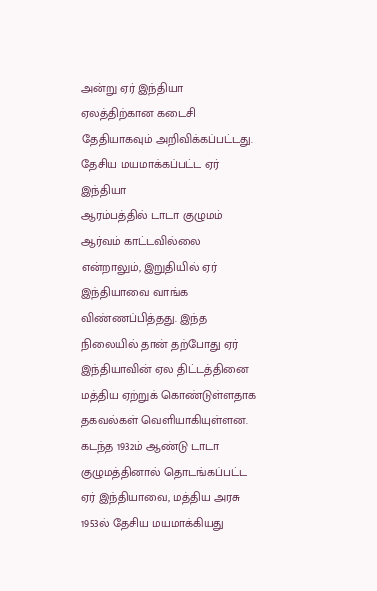அன்று ஏர் இந்தியா ஏலத்திற்கான கடைசி தேதியாகவும் அறிவிக்கப்பட்டது.
தேசிய மயமாக்கப்பட்ட ஏர் இந்தியா
ஆரம்பத்தில் டாடா குழுமம் ஆர்வம் காட்டவில்லை என்றாலும், இறுதியில் ஏர் இந்தியாவை வாங்க விண்ணப்பித்தது. இந்த நிலையில் தான் தற்போது ஏர் இந்தியாவின் ஏல திட்டத்தினை மத்திய ஏற்றுக் கொண்டுள்ளதாக தகவல்கள் வெளியாகியுள்ளன. கடந்த 1932ம் ஆண்டு டாடா குழுமத்தினால் தொடங்கப்பட்ட ஏர் இந்தியாவை, மத்திய அரசு 1953ல் தேசிய மயமாக்கியது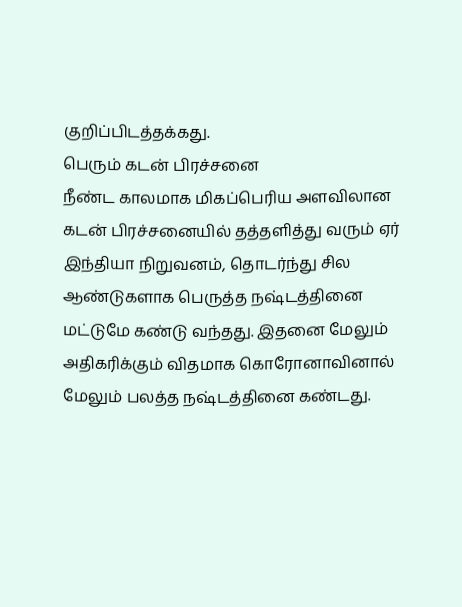குறிப்பிடத்தக்கது.
பெரும் கடன் பிரச்சனை
நீண்ட காலமாக மிகப்பெரிய அளவிலான கடன் பிரச்சனையில் தத்தளித்து வரும் ஏர் இந்தியா நிறுவனம், தொடர்ந்து சில ஆண்டுகளாக பெருத்த நஷ்டத்தினை மட்டுமே கண்டு வந்தது. இதனை மேலும் அதிகரிக்கும் விதமாக கொரோனாவினால் மேலும் பலத்த நஷ்டத்தினை கண்டது.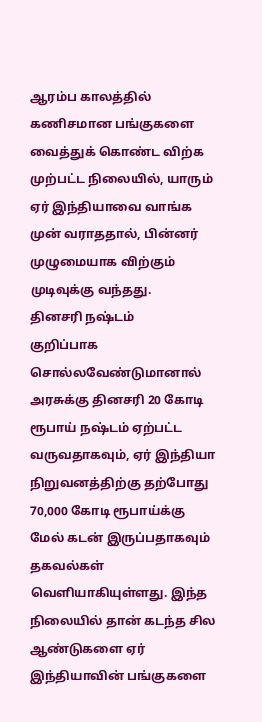ஆரம்ப காலத்தில் கணிசமான பங்குகளை வைத்துக் கொண்ட விற்க முற்பட்ட நிலையில், யாரும் ஏர் இந்தியாவை வாங்க முன் வராததால், பின்னர் முழுமையாக விற்கும் முடிவுக்கு வந்தது.
தினசரி நஷ்டம்
குறிப்பாக சொல்லவேண்டுமானால் அரசுக்கு தினசரி 20 கோடி ரூபாய் நஷ்டம் ஏற்பட்ட வருவதாகவும், ஏர் இந்தியா நிறுவனத்திற்கு தற்போது 70,000 கோடி ரூபாய்க்கு மேல் கடன் இருப்பதாகவும் தகவல்கள் வெளியாகியுள்ளது. இந்த நிலையில் தான் கடந்த சில ஆண்டுகளை ஏர் இந்தியாவின் பங்குகளை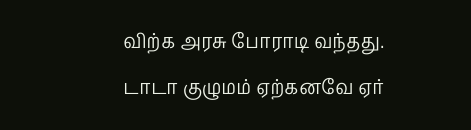விற்க அரசு போராடி வந்தது.
டாடா குழுமம் ஏற்கனவே ஏர்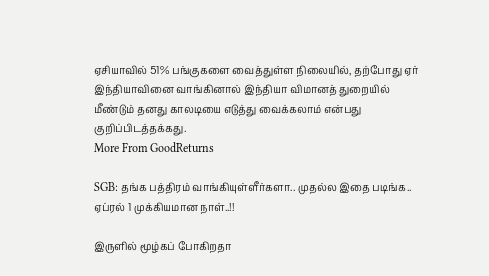ஏசியாவில் 51% பங்குகளை வைத்துள்ள நிலையில், தற்போது ஏர் இந்தியாவினை வாங்கினால் இந்தியா விமானத் துறையில் மீண்டும் தனது காலடியை எடுத்து வைக்கலாம் என்பது குறிப்பிடத்தக்கது.
More From GoodReturns

SGB: தங்க பத்திரம் வாங்கியுள்ளீர்களா.. முதல்ல இதை படிங்க.. ஏப்ரல் 1 முக்கியமான நாள்..!!

இருளில் மூழ்கப் போகிறதா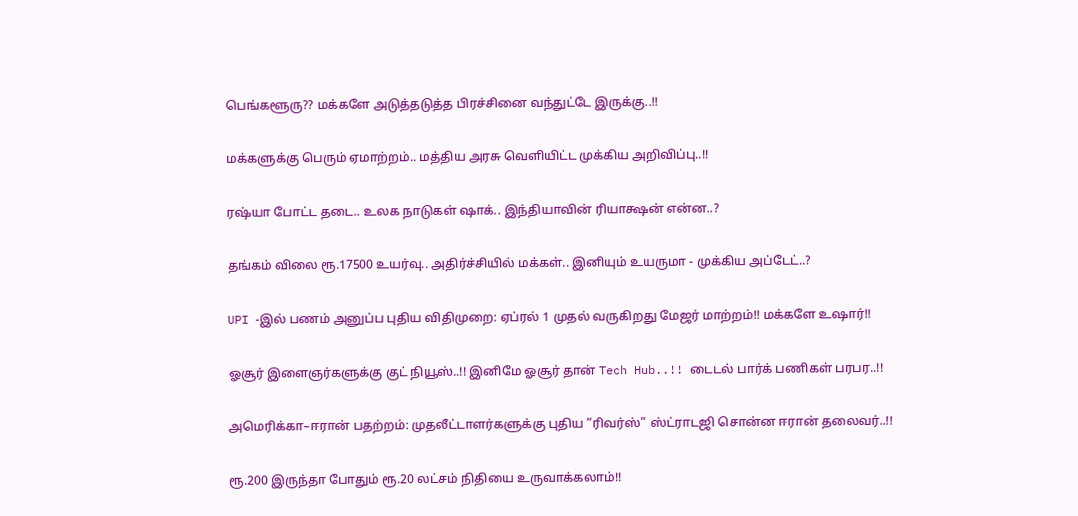பெங்களூரு?? மக்களே அடுத்தடுத்த பிரச்சினை வந்துட்டே இருக்கு..!!

மக்களுக்கு பெரும் ஏமாற்றம்.. மத்திய அரசு வெளியிட்ட முக்கிய அறிவிப்பு..!!

ரஷ்யா போட்ட தடை.. உலக நாடுகள் ஷாக்.. இந்தியாவின் ரியாக்ஷன் என்ன..?

தங்கம் விலை ரூ.17500 உயர்வு.. அதிர்ச்சியில் மக்கள்.. இனியும் உயருமா - முக்கிய அப்டேட்..?

UPI -இல் பணம் அனுப்ப புதிய விதிமுறை: ஏப்ரல் 1 முதல் வருகிறது மேஜர் மாற்றம்!! மக்களே உஷார்!!

ஓசூர் இளைஞர்களுக்கு குட் நியூஸ்..!! இனிமே ஓசூர் தான் Tech Hub..!! டைடல் பார்க் பணிகள் பரபர..!!

அமெரிக்கா–ஈரான் பதற்றம்: முதலீட்டாளர்களுக்கு புதிய “ரிவர்ஸ்” ஸ்ட்ராடஜி சொன்ன ஈரான் தலைவர்..!!

ரூ.200 இருந்தா போதும் ரூ.20 லட்சம் நிதியை உருவாக்கலாம்!!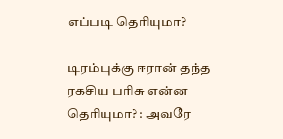எப்படி தெரியுமா?

டிரம்புக்கு ஈரான் தந்த ரகசிய பரிசு என்ன தெரியுமா? : அவரே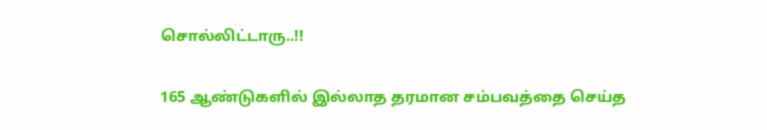சொல்லிட்டாரு..!!

165 ஆண்டுகளில் இல்லாத தரமான சம்பவத்தை செய்த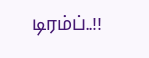டிரம்ப்..!!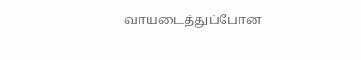வாயடைத்துப்போன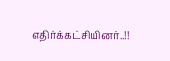எதிர்க்கட்சியினர்..!!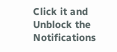Click it and Unblock the Notifications